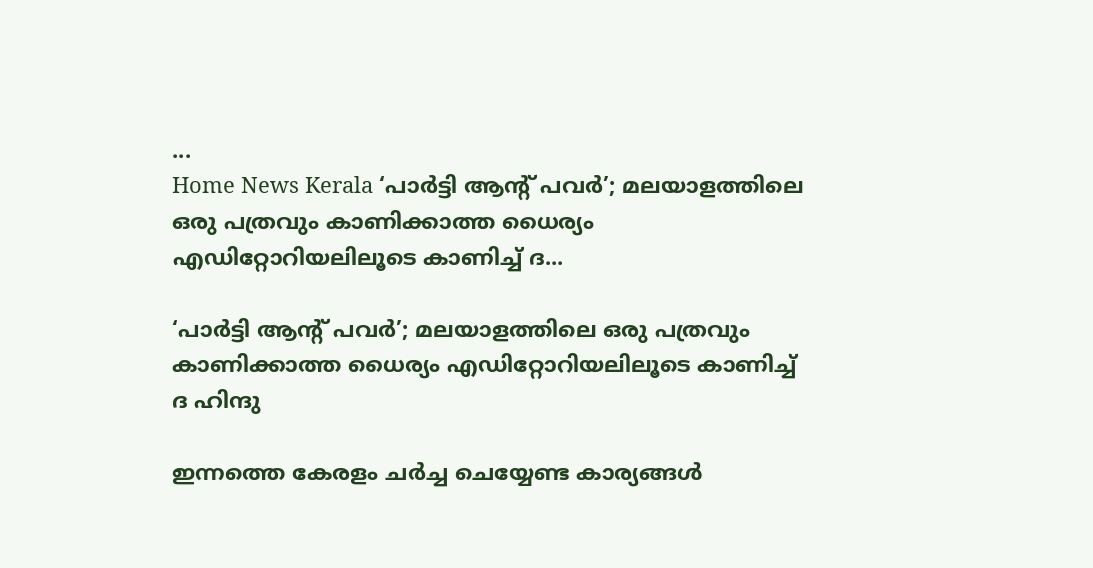...
Home News Kerala ‘പാര്‍ട്ടി ആന്റ് പവര്‍’; മലയാളത്തിലെ ഒരു പത്രവും കാണിക്കാത്ത ധൈര്യം എഡിറ്റോറിയലിലൂടെ കാണിച്ച് ദ...

‘പാര്‍ട്ടി ആന്റ് പവര്‍’; മലയാളത്തിലെ ഒരു പത്രവും കാണിക്കാത്ത ധൈര്യം എഡിറ്റോറിയലിലൂടെ കാണിച്ച് ദ ഹിന്ദു

ഇന്നത്തെ കേരളം ചര്‍ച്ച ചെയ്യേണ്ട കാര്യങ്ങള്‍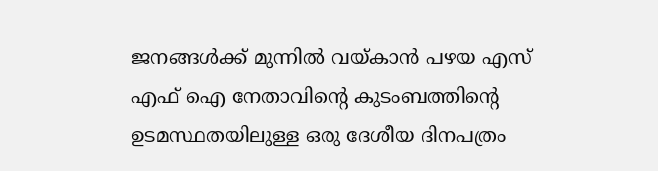ജനങ്ങള്‍ക്ക് മുന്നില്‍ വയ്കാന്‍ പഴയ എസ് എഫ് ഐ നേതാവിന്റെ കുടംബത്തിന്റെ ഉടമസ്ഥതയിലുള്ള ഒരു ദേശീയ ദിനപത്രം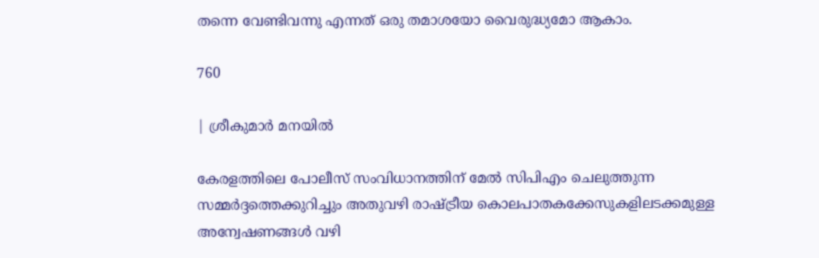തന്നെ വേണ്ടിവന്നു എന്നത് ഒരു തമാശയോ വൈരുദ്ധ്യമോ ആകാം.

760

| ശ്രീകുമാർ മനയിൽ

കേരളത്തിലെ പോലീസ് സംവിധാനത്തിന് മേല്‍ സിപിഎം ചെലുത്തുന്ന സമ്മര്‍ദ്ദത്തെക്കുറിച്ചും അതുവഴി രാഷ്ട്രീയ കൊലപാതകക്കേസുകളിലടക്കമുള്ള അന്വേഷണങ്ങള്‍ വഴി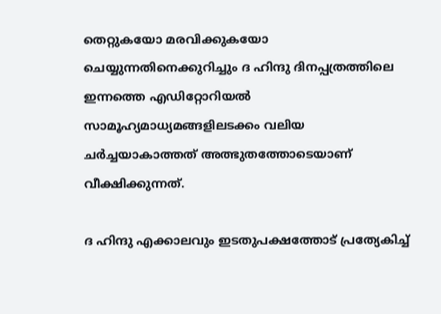തെറ്റുകയോ മരവിക്കുകയോ ചെയ്യുന്നതിനെക്കുറിച്ചും ദ ഹിന്ദു ദിനപ്പത്രത്തിലെ ഇന്നത്തെ എഡിറ്റോറിയല്‍ സാമൂഹ്യമാധ്യമങ്ങളിലടക്കം വലിയ ചര്‍ച്ചയാകാത്തത് അത്ഭുതത്തോടെയാണ് വീക്ഷിക്കുന്നത്.

ദ ഹിന്ദു എക്കാലവും ഇടതുപക്ഷത്തോട് പ്രത്യേകിച്ച്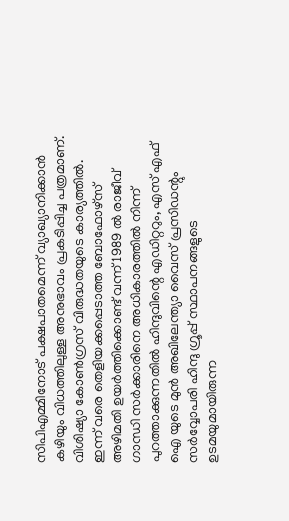സിപിഎമ്മിനോട് പക്ഷപാതമെന്ന് വ്യാഖ്യാനിക്കാന്‍ കഴിയും വിധത്തിലുള്ള അനുഭാവം പ്രകടിപ്പിച്ച പത്രമാണ്. വിശിഷ്യാ കോണ്‍ഗ്രസ് വിരുദ്ധതയുടെ കാര്യത്തില്‍. ഇന്ന് വരെ തെളിയക്കപ്പെടാത്ത ബോഫോഴ്‌സ് അഴിമതി ഉയര്‍ത്തിക്കൊണ്ട് വന്ന് 1989 ല്‍ രാജീവ് ഗാന്ധി സര്‍ക്കാരിനെ അധികാരത്തില്‍ നിന്ന് പുറത്താക്കുന്നതില്‍ ഹിന്ദുവിന്റെ എഡിറ്ററും, എസ് എഫ് ഐ യുടെ മുന്‍ അഖിലേന്ത്യാ വൈസ് പ്രസിഡന്റും സര്‍വ്വോപരി ഹിന്ദു ഗ്രൂപ്പ് സ്ഥാപനങ്ങളുടെ ഉടമയുമായിരുന്ന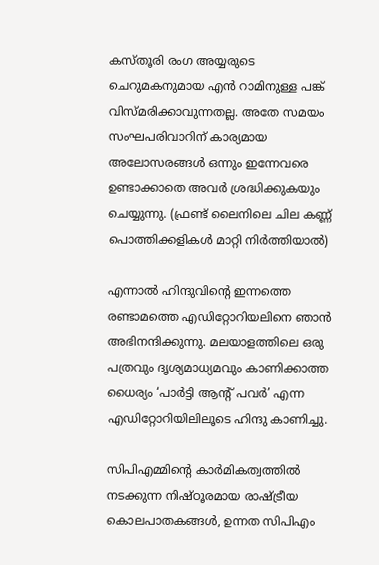കസ്തൂരി രംഗ അയ്യരുടെ ചെറുമകനുമായ എന്‍ റാമിനുള്ള പങ്ക് വിസ്മരിക്കാവുന്നതല്ല. അതേ സമയം സംഘപരിവാറിന് കാര്യമായ അലോസരങ്ങള്‍ ഒന്നും ഇന്നേവരെ ഉണ്ടാക്കാതെ അവര്‍ ശ്രദ്ധിക്കുകയും ചെയ്യുന്നു. (ഫ്രണ്ട് ലൈനിലെ ചില കണ്ണ് പൊത്തിക്കളികള്‍ മാറ്റി നിര്‍ത്തിയാല്‍)

എന്നാല്‍ ഹിന്ദുവിന്റെ ഇന്നത്തെ രണ്ടാമത്തെ എഡിറ്റോറിയലിനെ ഞാന്‍ അഭിനന്ദിക്കുന്നു. മലയാളത്തിലെ ഒരു പത്രവും ദൃശ്യമാധ്യമവും കാണിക്കാത്ത ധൈര്യം ‘പാര്‍ട്ടി ആന്റ് പവര്‍’ എന്ന എഡിറ്റോറിയിലിലൂടെ ഹിന്ദു കാണിച്ചു.

സിപിഎമ്മിന്റെ കാര്‍മികത്വത്തില്‍ നടക്കുന്ന നിഷ്ഠൂരമായ രാഷ്ട്രീയ കൊലപാതകങ്ങള്‍, ഉന്നത സിപിഎം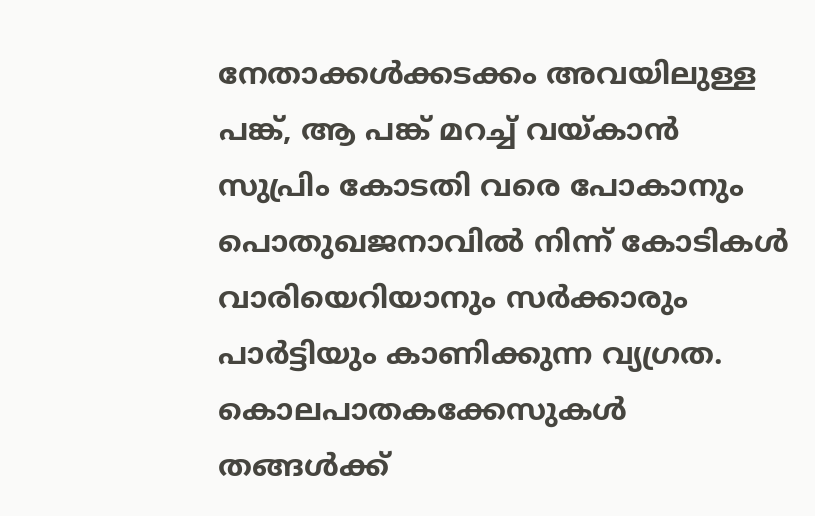നേതാക്കള്‍ക്കടക്കം അവയിലുള്ള പങ്ക്, ആ പങ്ക് മറച്ച് വയ്കാന്‍ സുപ്രിം കോടതി വരെ പോകാനും പൊതുഖജനാവില്‍ നിന്ന് കോടികള്‍ വാരിയെറിയാനും സര്‍ക്കാരും പാര്‍ട്ടിയും കാണിക്കുന്ന വ്യഗ്രത. കൊലപാതകക്കേസുകള്‍ തങ്ങള്‍ക്ക്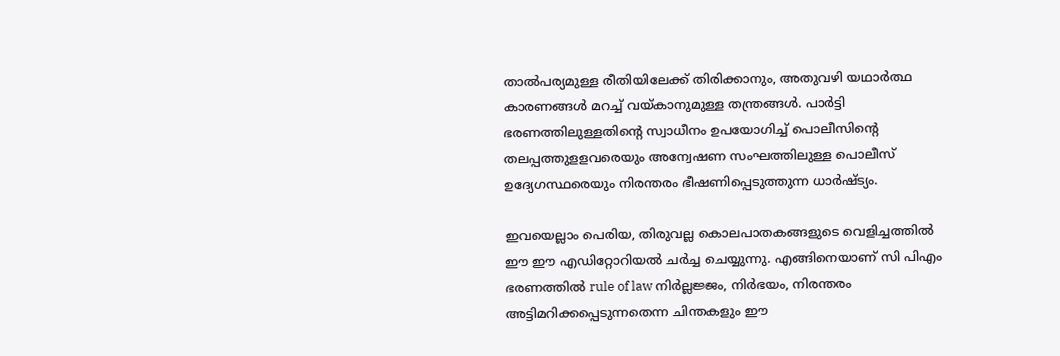താല്‍പര്യമുള്ള രീതിയിലേക്ക് തിരിക്കാനും, അതുവഴി യഥാര്‍ത്ഥ കാരണങ്ങള്‍ മറച്ച് വയ്കാനുമുള്ള തന്ത്രങ്ങള്‍. പാര്‍ട്ടി ഭരണത്തിലുള്ളതിന്റെ സ്വാധീനം ഉപയോഗിച്ച് പൊലീസിന്റെ തലപ്പത്തുളളവരെയും അന്വേഷണ സംഘത്തിലുള്ള പൊലീസ് ഉദ്യേഗസ്ഥരെയും നിരന്തരം ഭീഷണിപ്പെടുത്തുന്ന ധാര്‍ഷ്ട്യം.

ഇവയെല്ലാം പെരിയ, തിരുവല്ല കൊലപാതകങ്ങളുടെ വെളിച്ചത്തില്‍ ഈ ഈ എഡിറ്റോറിയല്‍ ചര്‍ച്ച ചെയ്യുന്നു. എങ്ങിനെയാണ് സി പിഎം ഭരണത്തില്‍ rule of law നിര്‍ല്ലജ്ജം, നിര്‍ഭയം, നിരന്തരം അട്ടിമറിക്കപ്പെടുന്നതെന്ന ചിന്തകളും ഈ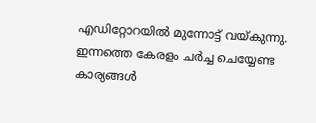എഡിറ്റോറയില്‍ മുന്നോട്ട് വയ്കുന്നു. ഇന്നത്തെ കേരളം ചര്‍ച്ച ചെയ്യേണ്ട കാര്യങ്ങള്‍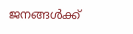ജനങ്ങള്‍ക്ക്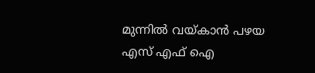മുന്നില്‍ വയ്കാന്‍ പഴയ എസ് എഫ് ഐ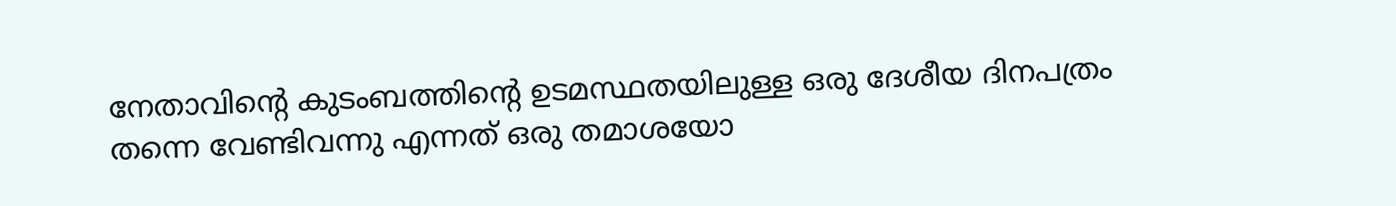നേതാവിന്റെ കുടംബത്തിന്റെ ഉടമസ്ഥതയിലുള്ള ഒരു ദേശീയ ദിനപത്രം തന്നെ വേണ്ടിവന്നു എന്നത് ഒരു തമാശയോ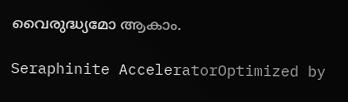വൈരുദ്ധ്യമോ ആകാം.

Seraphinite AcceleratorOptimized by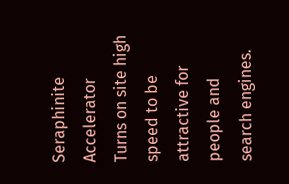Seraphinite Accelerator
Turns on site high speed to be attractive for people and search engines.